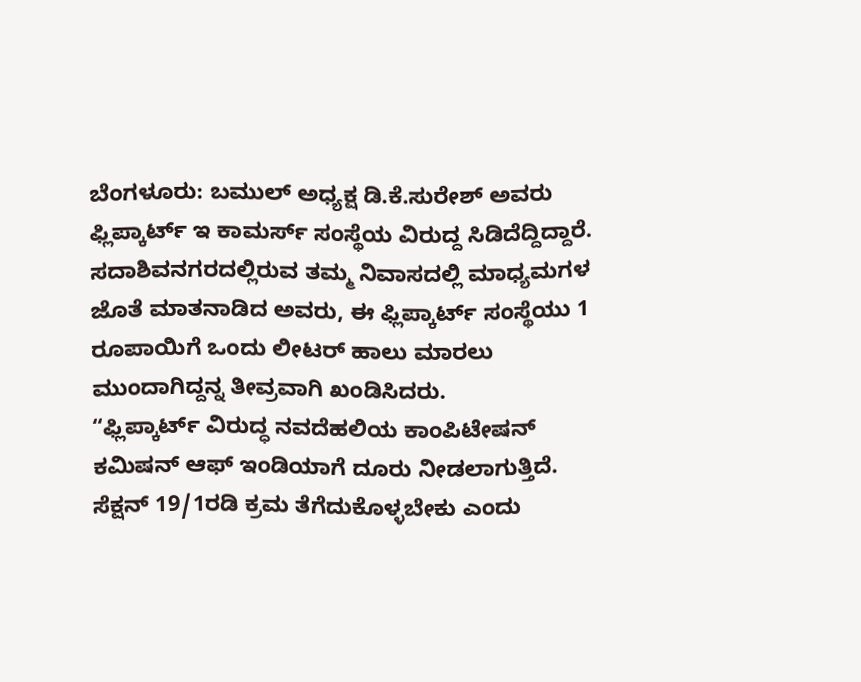ಬೆಂಗಳೂರು: ಬಮುಲ್ ಅಧ್ಯಕ್ಷ ಡಿ.ಕೆ.ಸುರೇಶ್ ಅವರು ಫ್ಲಿಪ್ಕಾರ್ಟ್ ಇ ಕಾಮರ್ಸ್ ಸಂಸ್ಥೆಯ ವಿರುದ್ದ ಸಿಡಿದೆದ್ದಿದ್ದಾರೆ. ಸದಾಶಿವನಗರದಲ್ಲಿರುವ ತಮ್ಮ ನಿವಾಸದಲ್ಲಿ ಮಾಧ್ಯಮಗಳ ಜೊತೆ ಮಾತನಾಡಿದ ಅವರು, ಈ ಫ್ಲಿಪ್ಕಾರ್ಟ್ ಸಂಸ್ಥೆಯು 1 ರೂಪಾಯಿಗೆ ಒಂದು ಲೀಟರ್ ಹಾಲು ಮಾರಲು ಮುಂದಾಗಿದ್ದನ್ನ ತೀವ್ರವಾಗಿ ಖಂಡಿಸಿದರು.
“ಫ್ಲಿಪ್ಕಾರ್ಟ್ ವಿರುದ್ಧ ನವದೆಹಲಿಯ ಕಾಂಪಿಟೇಷನ್ ಕಮಿಷನ್ ಆಫ್ ಇಂಡಿಯಾಗೆ ದೂರು ನೀಡಲಾಗುತ್ತಿದೆ. ಸೆಕ್ಷನ್ 19/1ರಡಿ ಕ್ರಮ ತೆಗೆದುಕೊಳ್ಳಬೇಕು ಎಂದು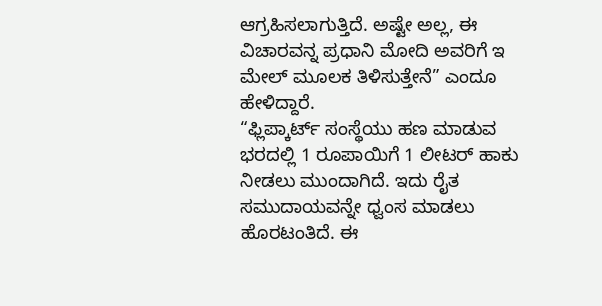ಆಗ್ರಹಿಸಲಾಗುತ್ತಿದೆ. ಅಷ್ಟೇ ಅಲ್ಲ, ಈ ವಿಚಾರವನ್ನ ಪ್ರಧಾನಿ ಮೋದಿ ಅವರಿಗೆ ಇ ಮೇಲ್ ಮೂಲಕ ತಿಳಿಸುತ್ತೇನೆ” ಎಂದೂ ಹೇಳಿದ್ದಾರೆ.
“ಫ್ಲಿಪ್ಕಾರ್ಟ್ ಸಂಸ್ಥೆಯು ಹಣ ಮಾಡುವ ಭರದಲ್ಲಿ 1 ರೂಪಾಯಿಗೆ 1 ಲೀಟರ್ ಹಾಕು ನೀಡಲು ಮುಂದಾಗಿದೆ. ಇದು ರೈತ ಸಮುದಾಯವನ್ನೇ ಧ್ವಂಸ ಮಾಡಲು ಹೊರಟಂತಿದೆ. ಈ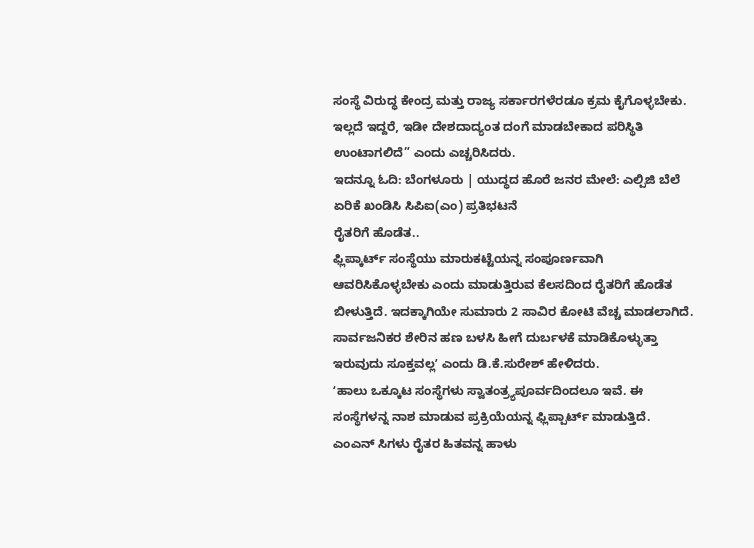ಸಂಸ್ಥೆ ವಿರುದ್ಧ ಕೇಂದ್ರ ಮತ್ತು ರಾಜ್ಯ ಸರ್ಕಾರಗಳೆರಡೂ ಕ್ರಮ ಕೈಗೊಳ್ಳಬೇಕು. ಇಲ್ಲದೆ ಇದ್ದರೆ, ಇಡೀ ದೇಶದಾದ್ಯಂತ ದಂಗೆ ಮಾಡಬೇಕಾದ ಪರಿಸ್ಥಿತಿ ಉಂಟಾಗಲಿದೆ” ಎಂದು ಎಚ್ಚರಿಸಿದರು.
ಇದನ್ನೂ ಓದಿ: ಬೆಂಗಳೂರು | ಯುದ್ಧದ ಹೊರೆ ಜನರ ಮೇಲೆ: ಎಲ್ಪಿಜಿ ಬೆಲೆ ಏರಿಕೆ ಖಂಡಿಸಿ ಸಿಪಿಐ(ಎಂ) ಪ್ರತಿಭಟನೆ
ರೈತರಿಗೆ ಹೊಡೆತ..
ಫ್ಲಿಪ್ಕಾರ್ಟ್ ಸಂಸ್ಥೆಯು ಮಾರುಕಟ್ಟೆಯನ್ನ ಸಂಪೂರ್ಣವಾಗಿ ಆವರಿಸಿಕೊಳ್ಳಬೇಕು ಎಂದು ಮಾಡುತ್ತಿರುವ ಕೆಲಸದಿಂದ ರೈತರಿಗೆ ಹೊಡೆತ ಬೀಳುತ್ತಿದೆ. ಇದಕ್ಕಾಗಿಯೇ ಸುಮಾರು 2 ಸಾವಿರ ಕೋಟಿ ವೆಚ್ಚ ಮಾಡಲಾಗಿದೆ. ಸಾರ್ವಜನಿಕರ ಶೇರಿನ ಹಣ ಬಳಸಿ ಹೀಗೆ ದುರ್ಬಳಕೆ ಮಾಡಿಕೊಳ್ಳುತ್ತಾ ಇರುವುದು ಸೂಕ್ತವಲ್ಲʼ ಎಂದು ಡಿ.ಕೆ.ಸುರೇಶ್ ಹೇಳಿದರು.
ʻಹಾಲು ಒಕ್ಕೂಟ ಸಂಸ್ಥೆಗಳು ಸ್ವಾತಂತ್ರ್ಯಪೂರ್ವದಿಂದಲೂ ಇವೆ. ಈ ಸಂಸ್ಥೆಗಳನ್ನ ನಾಶ ಮಾಡುವ ಪ್ರಕ್ರಿಯೆಯನ್ನ ಫ್ಲಿಪ್ಪಾರ್ಟ್ ಮಾಡುತ್ತಿದೆ. ಎಂಎನ್ ಸಿಗಳು ರೈತರ ಹಿತವನ್ನ ಹಾಳು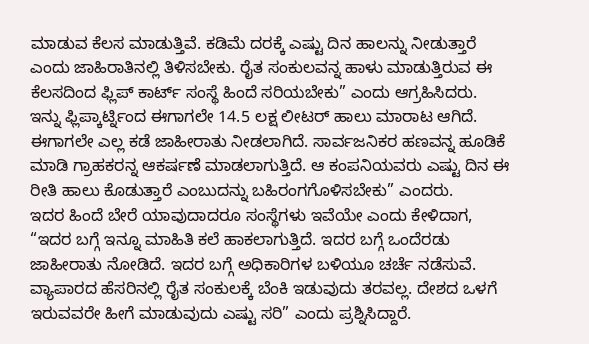ಮಾಡುವ ಕೆಲಸ ಮಾಡುತ್ತಿವೆ. ಕಡಿಮೆ ದರಕ್ಕೆ ಎಷ್ಟು ದಿನ ಹಾಲನ್ನು ನೀಡುತ್ತಾರೆ ಎಂದು ಜಾಹಿರಾತಿನಲ್ಲಿ ತಿಳಿಸಬೇಕು. ರೈತ ಸಂಕುಲವನ್ನ ಹಾಳು ಮಾಡುತ್ತಿರುವ ಈ ಕೆಲಸದಿಂದ ಫ್ಲಿಪ್ ಕಾರ್ಟ್ ಸಂಸ್ಥೆ ಹಿಂದೆ ಸರಿಯಬೇಕು” ಎಂದು ಆಗ್ರಹಿಸಿದರು.
ಇನ್ನು ಫ್ಲಿಪ್ಕಾರ್ಟ್ನಿಂದ ಈಗಾಗಲೇ 14.5 ಲಕ್ಷ ಲೀಟರ್ ಹಾಲು ಮಾರಾಟ ಆಗಿದೆ. ಈಗಾಗಲೇ ಎಲ್ಲ ಕಡೆ ಜಾಹೀರಾತು ನೀಡಲಾಗಿದೆ. ಸಾರ್ವಜನಿಕರ ಹಣವನ್ನ ಹೂಡಿಕೆ ಮಾಡಿ ಗ್ರಾಹಕರನ್ನ ಆಕರ್ಷಣೆ ಮಾಡಲಾಗುತ್ತಿದೆ. ಆ ಕಂಪನಿಯವರು ಎಷ್ಟು ದಿನ ಈ ರೀತಿ ಹಾಲು ಕೊಡುತ್ತಾರೆ ಎಂಬುದನ್ನು ಬಹಿರಂಗಗೊಳಿಸಬೇಕು” ಎಂದರು.
ಇದರ ಹಿಂದೆ ಬೇರೆ ಯಾವುದಾದರೂ ಸಂಸ್ಥೆಗಳು ಇವೆಯೇ ಎಂದು ಕೇಳಿದಾಗ, “ಇದರ ಬಗ್ಗೆ ಇನ್ನೂ ಮಾಹಿತಿ ಕಲೆ ಹಾಕಲಾಗುತ್ತಿದೆ. ಇದರ ಬಗ್ಗೆ ಒಂದೆರಡು ಜಾಹೀರಾತು ನೋಡಿದೆ. ಇದರ ಬಗ್ಗೆ ಅಧಿಕಾರಿಗಳ ಬಳಿಯೂ ಚರ್ಚೆ ನಡೆಸುವೆ. ವ್ಯಾಪಾರದ ಹೆಸರಿನಲ್ಲಿ ರೈತ ಸಂಕುಲಕ್ಕೆ ಬೆಂಕಿ ಇಡುವುದು ತರವಲ್ಲ. ದೇಶದ ಒಳಗೆ ಇರುವವರೇ ಹೀಗೆ ಮಾಡುವುದು ಎಷ್ಟು ಸರಿ” ಎಂದು ಪ್ರಶ್ನಿಸಿದ್ದಾರೆ.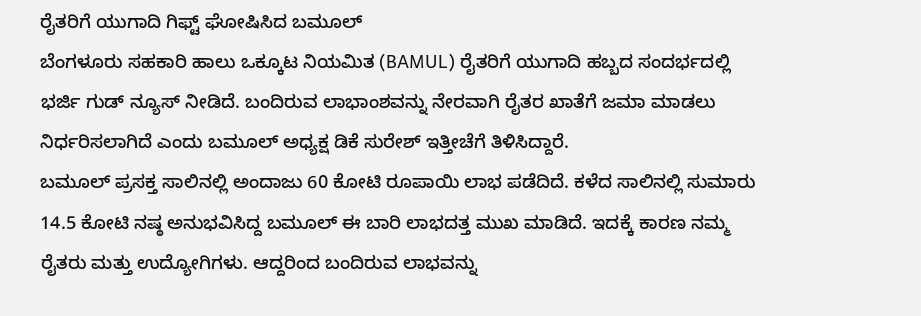ರೈತರಿಗೆ ಯುಗಾದಿ ಗಿಫ್ಟ್ ಘೋಷಿಸಿದ ಬಮೂಲ್
ಬೆಂಗಳೂರು ಸಹಕಾರಿ ಹಾಲು ಒಕ್ಕೂಟ ನಿಯಮಿತ (BAMUL) ರೈತರಿಗೆ ಯುಗಾದಿ ಹಬ್ಬದ ಸಂದರ್ಭದಲ್ಲಿ ಭರ್ಜಿ ಗುಡ್ ನ್ಯೂಸ್ ನೀಡಿದೆ. ಬಂದಿರುವ ಲಾಭಾಂಶವನ್ನು ನೇರವಾಗಿ ರೈತರ ಖಾತೆಗೆ ಜಮಾ ಮಾಡಲು ನಿರ್ಧರಿಸಲಾಗಿದೆ ಎಂದು ಬಮೂಲ್ ಅಧ್ಯಕ್ಷ ಡಿಕೆ ಸುರೇಶ್ ಇತ್ತೀಚೆಗೆ ತಿಳಿಸಿದ್ದಾರೆ.
ಬಮೂಲ್ ಪ್ರಸಕ್ತ ಸಾಲಿನಲ್ಲಿ ಅಂದಾಜು 60 ಕೋಟಿ ರೂಪಾಯಿ ಲಾಭ ಪಡೆದಿದೆ. ಕಳೆದ ಸಾಲಿನಲ್ಲಿ ಸುಮಾರು 14.5 ಕೋಟಿ ನಷ್ಠ ಅನುಭವಿಸಿದ್ದ ಬಮೂಲ್ ಈ ಬಾರಿ ಲಾಭದತ್ತ ಮುಖ ಮಾಡಿದೆ. ಇದಕ್ಕೆ ಕಾರಣ ನಮ್ಮ ರೈತರು ಮತ್ತು ಉದ್ಯೋಗಿಗಳು. ಆದ್ದರಿಂದ ಬಂದಿರುವ ಲಾಭವನ್ನು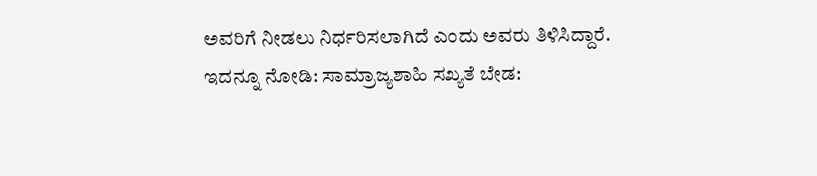ಅವರಿಗೆ ನೀಡಲು ನಿರ್ಧರಿಸಲಾಗಿದೆ ಎಂದು ಅವರು ತಿಳಿಸಿದ್ದಾರೆ.
ಇದನ್ನೂ ನೋಡಿ: ಸಾಮ್ರಾಜ್ಯಶಾಹಿ ಸಖ್ಯತೆ ಬೇಡ: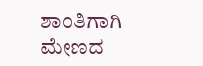ಶಾಂತಿಗಾಗಿ ಮೇಣದ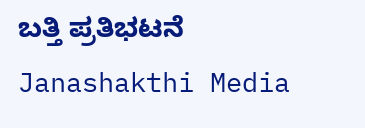ಬತ್ತಿ ಪ್ರತಿಭಟನೆ Janashakthi Media